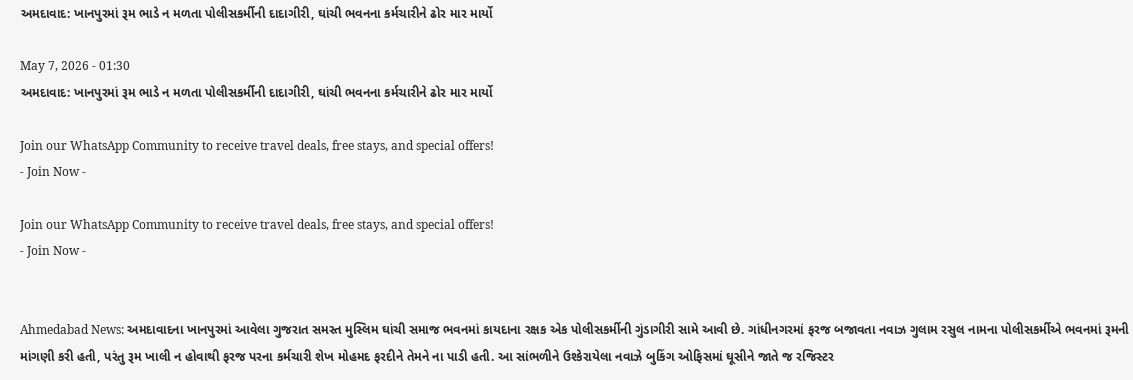અમદાવાદ: ખાનપુરમાં રૂમ ભાડે ન મળતા પોલીસકર્મીની દાદાગીરી, ઘાંચી ભવનના કર્મચારીને ઢોર માર માર્યો

May 7, 2026 - 01:30
અમદાવાદ: ખાનપુરમાં રૂમ ભાડે ન મળતા પોલીસકર્મીની દાદાગીરી, ઘાંચી ભવનના કર્મચારીને ઢોર માર માર્યો

Join our WhatsApp Community to receive travel deals, free stays, and special offers!
- Join Now -

Join our WhatsApp Community to receive travel deals, free stays, and special offers!
- Join Now -


Ahmedabad News: અમદાવાદના ખાનપુરમાં આવેલા ગુજરાત સમસ્ત મુસ્લિમ ઘાંચી સમાજ ભવનમાં કાયદાના રક્ષક એક પોલીસકર્મીની ગુંડાગીરી સામે આવી છે. ગાંધીનગરમાં ફરજ બજાવતા નવાઝ ગુલામ રસુલ નામના પોલીસકર્મીએ ભવનમાં રૂમની માંગણી કરી હતી, પરંતુ રૂમ ખાલી ન હોવાથી ફરજ પરના કર્મચારી શેખ મોહમદ ફરદીને તેમને ના પાડી હતી. આ સાંભળીને ઉશ્કેરાયેલા નવાઝે બુકિંગ ઓફિસમાં ઘૂસીને જાતે જ રજિસ્ટર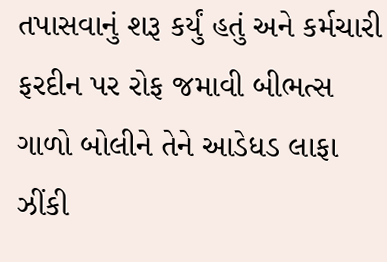તપાસવાનું શરૂ કર્યું હતું અને કર્મચારી ફરદીન પર રોફ જમાવી બીભત્સ ગાળો બોલીને તેને આડેધડ લાફા ઝીંકી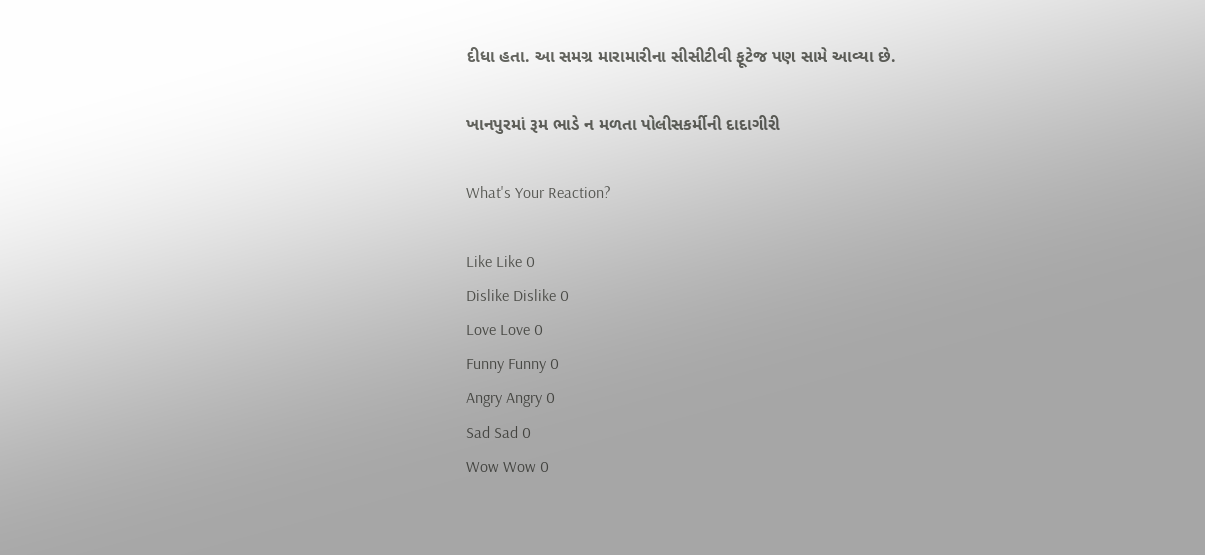દીધા હતા. આ સમગ્ર મારામારીના સીસીટીવી ફૂટેજ પણ સામે આવ્યા છે.

ખાનપુરમાં રૂમ ભાડે ન મળતા પોલીસકર્મીની દાદાગીરી

What's Your Reaction?

Like Like 0
Dislike Dislike 0
Love Love 0
Funny Funny 0
Angry Angry 0
Sad Sad 0
Wow Wow 0